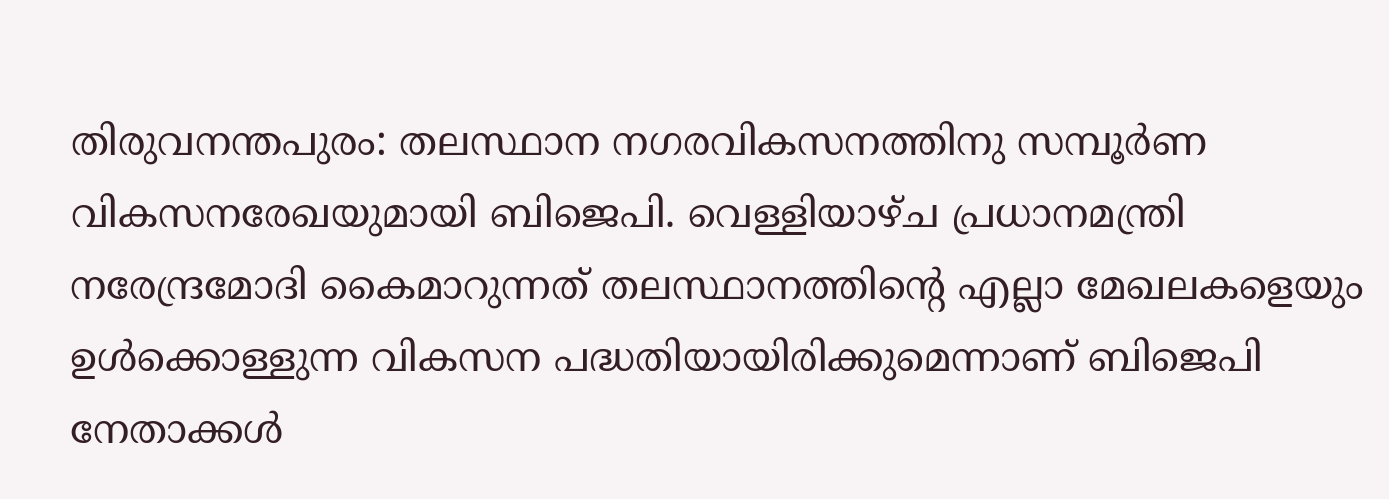തിരുവനന്തപുരം: തലസ്ഥാന നഗരവികസനത്തിനു സമ്പൂർണ വികസനരേഖയുമായി ബിജെപി. വെള്ളിയാഴ്ച പ്രധാനമന്ത്രി നരേന്ദ്രമോദി കൈമാറുന്നത് തലസ്ഥാനത്തിന്റെ എല്ലാ മേഖലകളെയും ഉൾക്കൊള്ളുന്ന വികസന പദ്ധതിയായിരിക്കുമെന്നാണ് ബിജെപി നേതാക്കൾ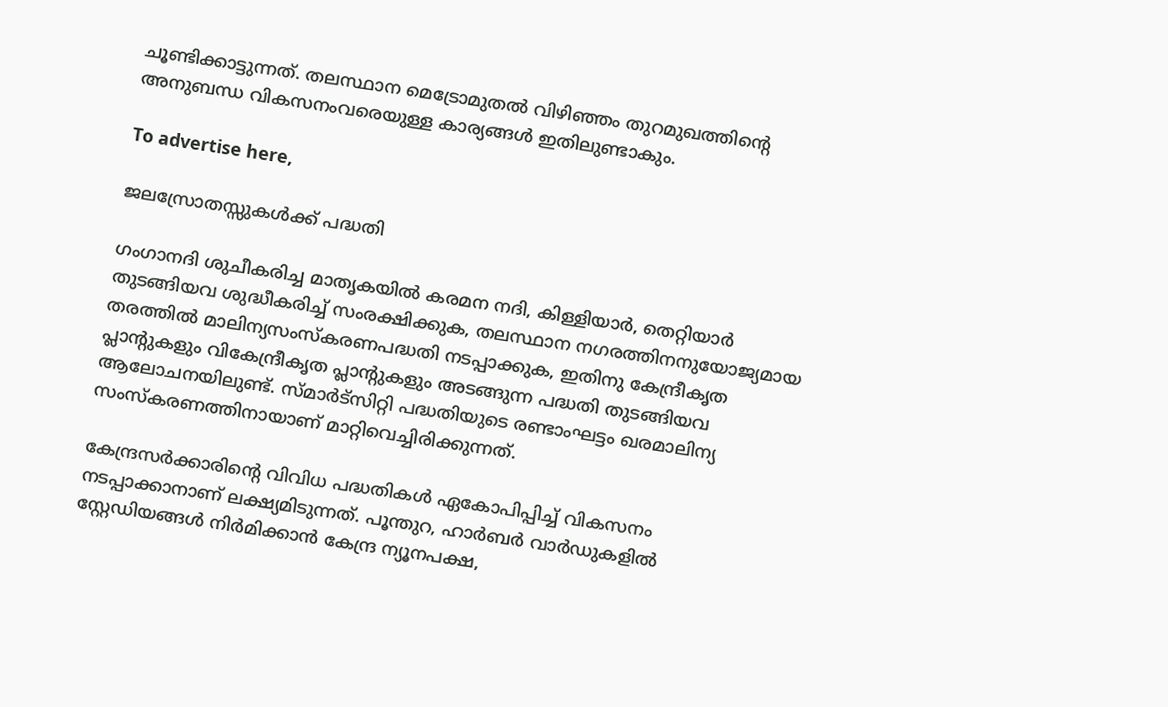ചൂണ്ടിക്കാട്ടുന്നത്. തലസ്ഥാന മെട്രോമുതൽ വിഴിഞ്ഞം തുറമുഖത്തിന്റെ അനുബന്ധ വികസനംവരെയുള്ള കാര്യങ്ങൾ ഇതിലുണ്ടാകും.

To advertise here,

ജലസ്രോതസ്സുകൾക്ക് പദ്ധതി

ഗംഗാനദി ശുചീകരിച്ച മാതൃകയിൽ കരമന നദി, കിള്ളിയാർ, തെറ്റിയാർ തുടങ്ങിയവ ശുദ്ധീകരിച്ച് സംരക്ഷിക്കുക, തലസ്ഥാന നഗരത്തിനനുയോജ്യമായ തരത്തിൽ മാലിന്യസംസ്‌കരണപദ്ധതി നടപ്പാക്കുക, ഇതിനു കേന്ദ്രീകൃത പ്ലാന്റുകളും വികേന്ദ്രീകൃത പ്ലാന്റുകളും അടങ്ങുന്ന പദ്ധതി തുടങ്ങിയവ ആലോചനയിലുണ്ട്. സ്മാർട്സിറ്റി പദ്ധതിയുടെ രണ്ടാംഘട്ടം ഖരമാലിന്യ സംസ്‌കരണത്തിനായാണ് മാറ്റിവെച്ചിരിക്കുന്നത്.

കേന്ദ്രസർക്കാരിന്റെ വിവിധ പദ്ധതികൾ ഏകോപിപ്പിച്ച് വികസനം നടപ്പാക്കാനാണ് ലക്ഷ്യമിടുന്നത്. പൂന്തുറ, ഹാർബർ വാർഡുകളിൽ സ്റ്റേഡിയങ്ങൾ നിർമിക്കാൻ കേന്ദ്ര ന്യൂനപക്ഷ,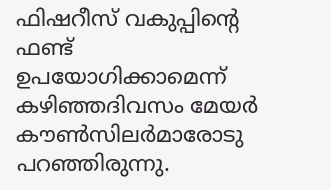ഫിഷറീസ് വകുപ്പിന്റെ ഫണ്ട് ഉപയോഗിക്കാമെന്ന് കഴിഞ്ഞദിവസം മേയർ കൗൺസിലർമാരോടു പറഞ്ഞിരുന്നു.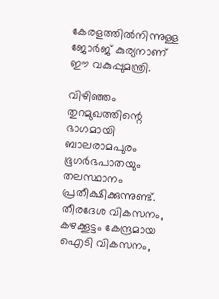കേരളത്തിൽനിന്നുള്ള ജോർജ് കുര്യനാണ് ഈ വകുപ്പുമന്ത്രി.

വിഴിഞ്ഞം തുറമുഖത്തിന്റെ ഭാഗമായി ബാലരാമപുരം ഭൂഗർഭപാതയും തലസ്ഥാനം പ്രതീക്ഷിക്കുന്നുണ്ട്. തീരദേശ വികസനം, കഴക്കൂട്ടം കേന്ദ്രമായ ഐടി വികസനം,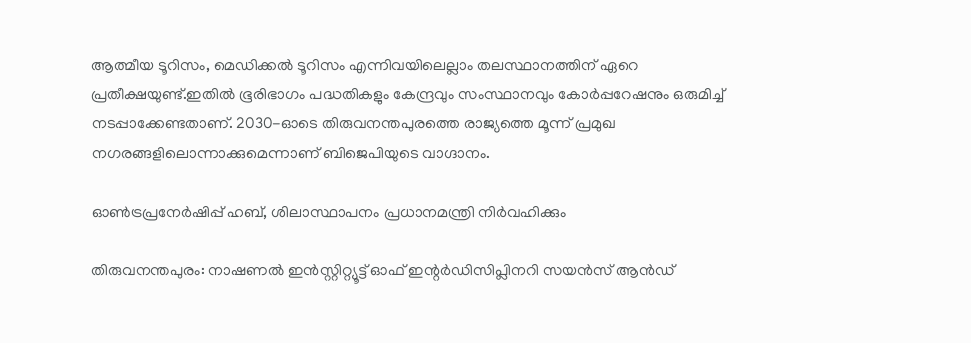ആത്മീയ ടൂറിസം, മെഡിക്കൽ ടൂറിസം എന്നിവയിലെല്ലാം തലസ്ഥാനത്തിന് ഏറെ പ്രതീക്ഷയുണ്ട്.ഇതിൽ ഭൂരിഭാഗം പദ്ധതികളും കേന്ദ്രവും സംസ്ഥാനവും കോർപ്പറേഷനും ഒരുമിച്ച് നടപ്പാക്കേണ്ടതാണ്. 2030-ഓടെ തിരുവനന്തപുരത്തെ രാജ്യത്തെ മൂന്ന് പ്രമുഖ നഗരങ്ങളിലൊന്നാക്കുമെന്നാണ് ബിജെപിയുടെ വാഗ്ദാനം.

ഓൺട്രപ്രനേർഷിപ്പ് ഹബ്, ശിലാസ്ഥാപനം പ്രധാനമന്ത്രി നിർവഹിക്കും

തിരുവനന്തപുരം: നാഷണൽ ഇൻസ്റ്റിറ്റ്യൂട്ട് ഓഫ് ഇന്റർഡിസിപ്ലിനറി സയൻസ് ആൻഡ്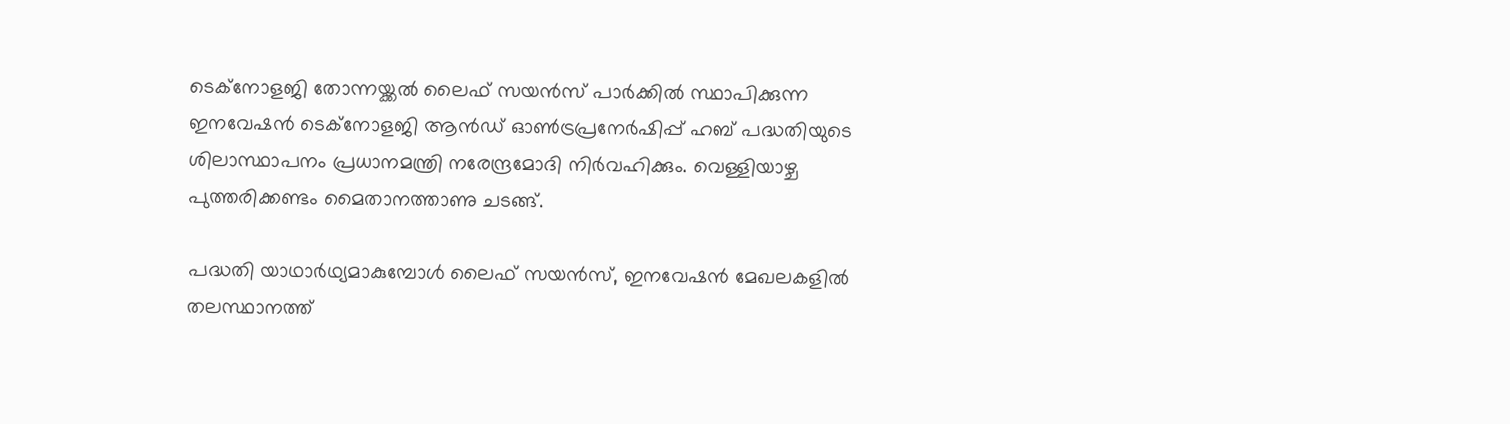ടെക്നോളജി തോന്നയ്ക്കൽ ലൈഫ് സയൻസ് പാർക്കിൽ സ്ഥാപിക്കുന്ന ഇനവേഷൻ ടെക്‌നോളജി ആൻഡ് ഓൺട്രപ്രനേർഷിപ്പ് ഹബ് പദ്ധതിയുടെ ശിലാസ്ഥാപനം പ്രധാനമന്ത്രി നരേന്ദ്രമോദി നിർവഹിക്കും. വെള്ളിയാഴ്ച പുത്തരിക്കണ്ടം മൈതാനത്താണു ചടങ്ങ്.

പദ്ധതി യാഥാർഥ്യമാകുമ്പോൾ ലൈഫ് സയൻസ്, ഇനവേഷൻ മേഖലകളിൽ തലസ്ഥാനത്ത്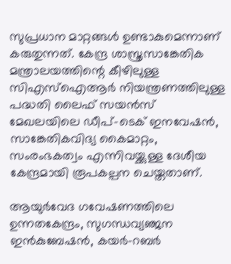സുപ്രധാന മാറ്റങ്ങൾ ഉണ്ടാകുമെന്നാണ് കരുതുന്നത്. കേന്ദ്ര ശാസ്ത്രസാങ്കേതിക മന്ത്രാലയത്തിന്റെ കീഴിലുള്ള സിഎസ്ഐആർ നിയന്ത്രണത്തിലുള്ള പദ്ധതി ലൈഫ് സയൻസ് മേഖലയിലെ ഡീപ്-ടെക് ഇനവേഷൻ, സാങ്കേതികവിദ്യ കൈമാറ്റം, സംരംഭകത്വം എന്നിവയ്ക്കുള്ള ദേശീയ കേന്ദ്രമായി രൂപകല്പന ചെയ്തതാണ്.

ആയുർവേദ ഗവേഷണത്തിലെ ഉന്നതകേന്ദ്രം, സുഗന്ധവ്യഞ്ജന ഇൻകുബേഷൻ, കയർ-റബർ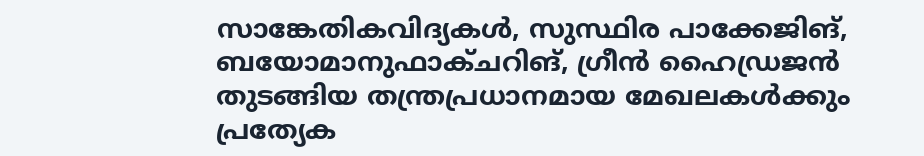സാങ്കേതികവിദ്യകൾ, സുസ്ഥിര പാക്കേജിങ്, ബയോമാനുഫാക്ചറിങ്, ഗ്രീൻ ഹൈഡ്രജൻ തുടങ്ങിയ തന്ത്രപ്രധാനമായ മേഖലകൾക്കും പ്രത്യേക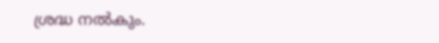ശ്രദ്ധ നൽകും.